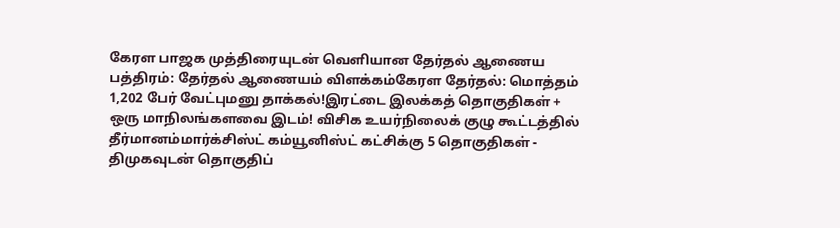கேரள பாஜக முத்திரையுடன் வெளியான தேர்தல் ஆணைய பத்திரம்: தேர்தல் ஆணையம் விளக்கம்கேரள தேர்தல்: மொத்தம் 1,202 பேர் வேட்புமனு தாக்கல்!இரட்டை இலக்கத் தொகுதிகள் + ஒரு மாநிலங்களவை இடம்! விசிக உயர்நிலைக் குழு கூட்டத்தில் தீர்மானம்மார்க்சிஸ்ட் கம்யூனிஸ்ட் கட்சிக்கு 5 தொகுதிகள் - திமுகவுடன் தொகுதிப்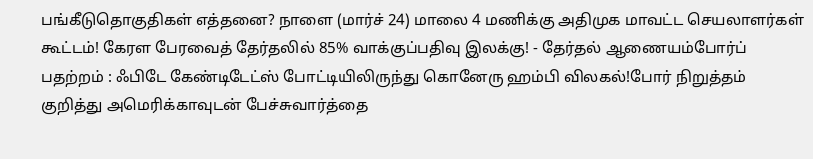பங்கீடுதொகுதிகள் எத்தனை? நாளை (மார்ச் 24) மாலை 4 மணிக்கு அதிமுக மாவட்ட செயலாளர்கள் கூட்டம்! கேரள பேரவைத் தேர்தலில் 85% வாக்குப்பதிவு இலக்கு! - தேர்தல் ஆணையம்போர்ப் பதற்றம் : ஃபிடே கேண்டிடேட்ஸ் போட்டியிலிருந்து கொனேரு ஹம்பி விலகல்!போர் நிறுத்தம் குறித்து அமெரிக்காவுடன் பேச்சுவார்த்தை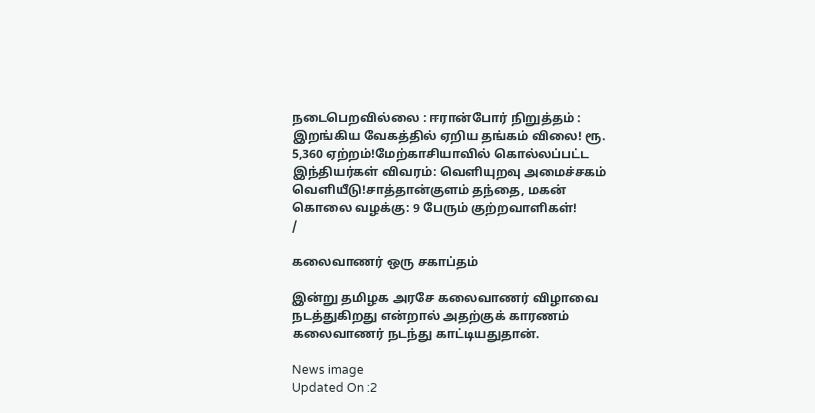நடைபெறவில்லை : ஈரான்போர் நிறுத்தம் : இறங்கிய வேகத்தில் ஏறிய தங்கம் விலை! ரூ. 5,360 ஏற்றம்!மேற்காசியாவில் கொல்லப்பட்ட இந்தியர்கள் விவரம்: வெளியுறவு அமைச்சகம் வெளியீடு!சாத்தான்குளம் தந்தை, மகன் கொலை வழக்கு: 9 பேரும் குற்றவாளிகள்!
/

கலைவாணர் ஒரு சகாப்தம்

இன்று தமிழக அரசே கலைவாணர் விழாவை நடத்துகிறது என்றால் அதற்குக் காரணம் கலைவாணர் நடந்து காட்டியதுதான்.

News image
Updated On :2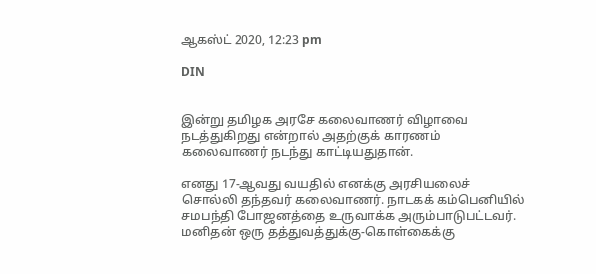ஆகஸ்ட் 2020, 12:23 pm

DIN


இன்று தமிழக அரசே கலைவாணர் விழாவை நடத்துகிறது என்றால் அதற்குக் காரணம் கலைவாணர் நடந்து காட்டியதுதான்.

எனது 17-ஆவது வயதில் எனக்கு அரசியலைச் சொல்லி தந்தவர் கலைவாணர். நாடகக் கம்பெனியில் சமபந்தி போஜனத்தை உருவாக்க அரும்பாடுபட்டவர். மனிதன் ஒரு தத்துவத்துக்கு-கொள்கைக்கு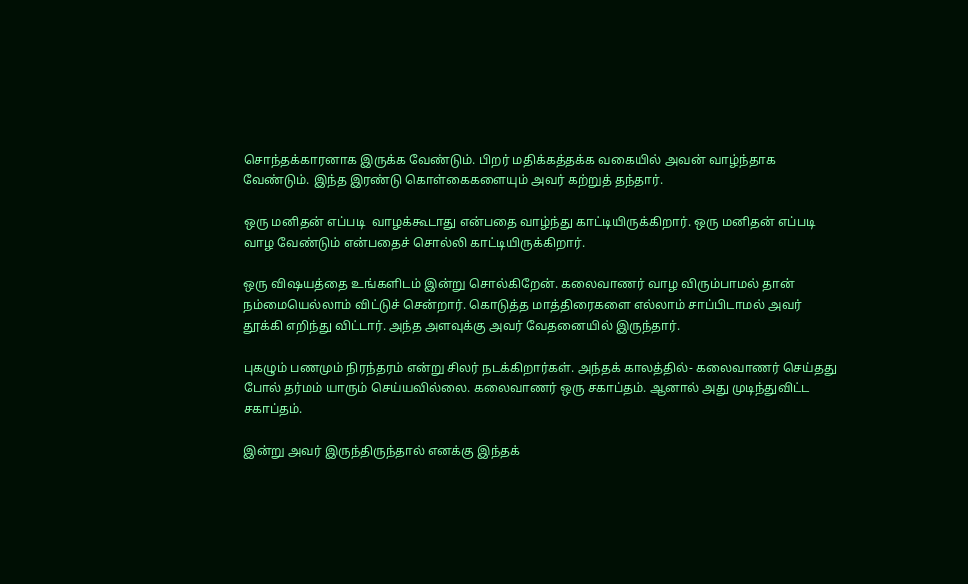சொந்தக்காரனாக இருக்க வேண்டும். பிறர் மதிக்கத்தக்க வகையில் அவன் வாழ்ந்தாக வேண்டும். இந்த இரண்டு கொள்கைகளையும் அவர் கற்றுத் தந்தார்.

ஒரு மனிதன் எப்படி  வாழக்கூடாது என்பதை வாழ்ந்து காட்டியிருக்கிறார். ஒரு மனிதன் எப்படி வாழ வேண்டும் என்பதைச் சொல்லி காட்டியிருக்கிறார்.

ஒரு விஷயத்தை உங்களிடம் இன்று சொல்கிறேன். கலைவாணர் வாழ விரும்பாமல் தான் நம்மையெல்லாம் விட்டுச் சென்றார். கொடுத்த மாத்திரைகளை எல்லாம் சாப்பிடாமல் அவர் தூக்கி எறிந்து விட்டார். அந்த அளவுக்கு அவர் வேதனையில் இருந்தார்.

புகழும் பணமும் நிரந்தரம் என்று சிலர் நடக்கிறார்கள். அந்தக் காலத்தில்- கலைவாணர் செய்தது போல் தர்மம் யாரும் செய்யவில்லை. கலைவாணர் ஒரு சகாப்தம். ஆனால் அது முடிந்துவிட்ட சகாப்தம்.

இன்று அவர் இருந்திருந்தால் எனக்கு இந்தக்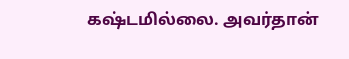கஷ்டமில்லை. அவர்தான்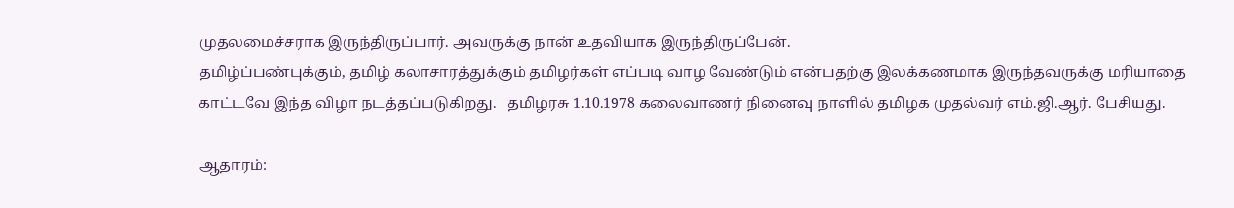முதலமைச்சராக இருந்திருப்பார். அவருக்கு நான் உதவியாக இருந்திருப்பேன்.
தமிழ்ப்பண்புக்கும், தமிழ் கலாசாரத்துக்கும் தமிழர்கள் எப்படி வாழ வேண்டும் என்பதற்கு இலக்கணமாக இருந்தவருக்கு மரியாதை காட்டவே இந்த விழா நடத்தப்படுகிறது.   தமிழரசு 1.10.1978 கலைவாணர் நினைவு நாளில் தமிழக முதல்வர் எம்.ஜி.ஆர். பேசியது.

ஆதாரம்: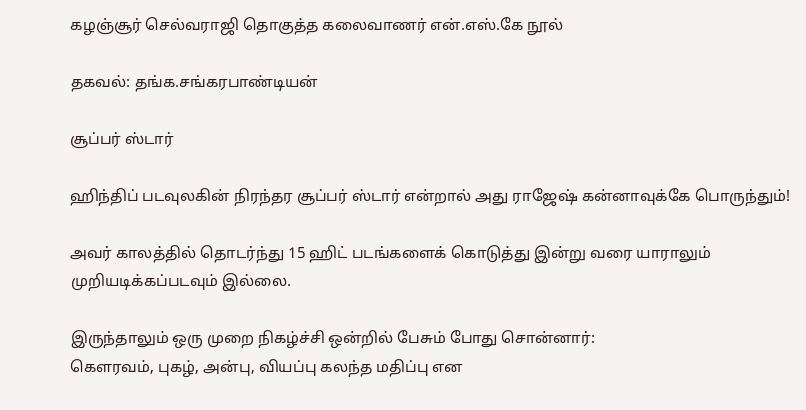கழஞ்சூர் செல்வராஜி தொகுத்த கலைவாணர் என்.எஸ்.கே நூல்

தகவல்: தங்க.சங்கரபாண்டியன்

சூப்பர் ஸ்டார்

ஹிந்திப் படவுலகின் நிரந்தர சூப்பர் ஸ்டார் என்றால் அது ராஜேஷ் கன்னாவுக்கே பொருந்தும்!

அவர் காலத்தில் தொடர்ந்து 15 ஹிட் படங்களைக் கொடுத்து இன்று வரை யாராலும் முறியடிக்கப்படவும் இல்லை.

இருந்தாலும் ஒரு முறை நிகழ்ச்சி ஒன்றில் பேசும் போது சொன்னார்:
கெளரவம், புகழ், அன்பு, வியப்பு கலந்த மதிப்பு என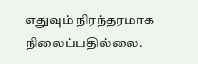எதுவும் நிரந்தரமாக நிலைப்பதில்லை.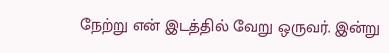நேற்று என் இடத்தில் வேறு ஒருவர். இன்று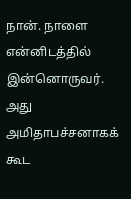நான். நாளை என்னிடத்தில் இன்னொருவர். அது அமிதாபச்சனாகக் கூட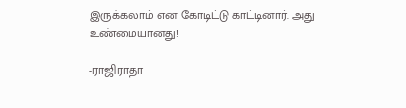இருக்கலாம் என கோடிட்டு காட்டினார். அது உண்மையானது!

-ராஜிராதா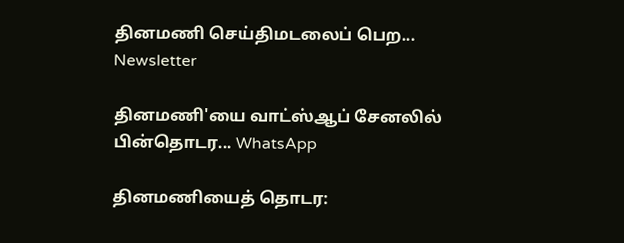தினமணி செய்திமடலைப் பெற... Newsletter

தினமணி'யை வாட்ஸ்ஆப் சேனலில் பின்தொடர... WhatsApp

தினமணியைத் தொடர: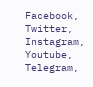Facebook, Twitter, Instagram, Youtube, Telegram,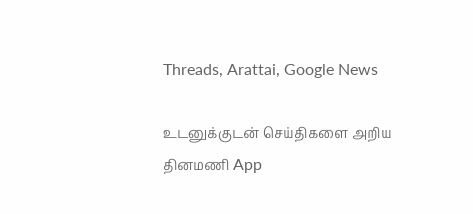Threads, Arattai, Google News

உடனுக்குடன் செய்திகளை அறிய தினமணி App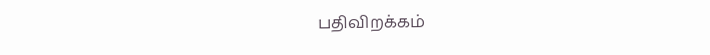பதிவிறக்கம்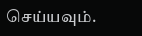செய்யவும்.